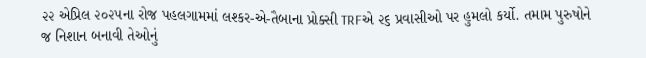૨૨ એપ્રિલ ૨૦૨૫ના રોજ પહલગામમાં લશ્કર-એ-તૈબાના પ્રોક્સી TRFએ ૨૬ પ્રવાસીઓ પર હુમલો કર્યો. તમામ પુરુષોને જ નિશાન બનાવી તેઓનું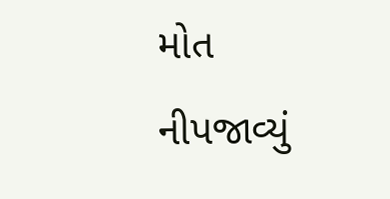મોત નીપજાવ્યું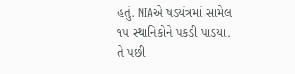હતું. NIAએ ષડયંત્રમાં સામેલ ૧૫ સ્થાનિકોને પકડી પાડયા. તે પછી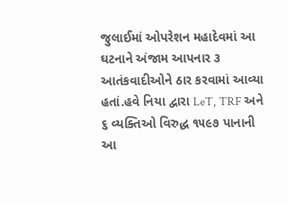જુલાઈમાં ઓપરેશન મહાદેવમાં આ ઘટનાને અંજામ આપનાર ૩ આતંકવાદીઓને ઠાર કરવામાં આવ્યા હતાં.હવે નિયા દ્વારા LeT, TRF અને ૬ વ્યક્તિઓ વિરુદ્ધ ૧૫૯૭ પાનાની આ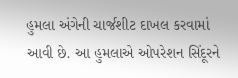હુમલા અંગેની ચાર્જશીટ દાખલ કરવામાં આવી છે. આ હુમલાએ ઓપરેશન સિંદૂરને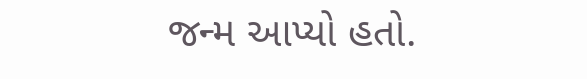જન્મ આપ્યો હતો.